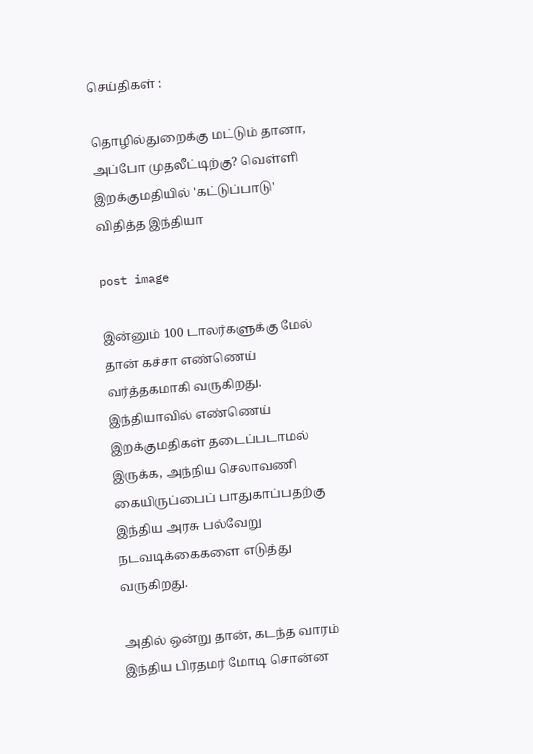செய்திகள் :

தொழில்துறைக்கு மட்டும் தானா, அப்போ முதலீட்டிற்கு? வெள்ளி இறக்குமதியில் 'கட்டுப்பாடு' விதித்த இந்தியா

post image

இன்னும் 100 டாலர்களுக்கு மேல் தான் கச்சா எண்ணெய் வர்த்தகமாகி வருகிறது. இந்தியாவில் எண்ணெய் இறக்குமதிகள் தடைப்படாமல் இருக்க, அந்நிய செலாவணி கையிருப்பைப் பாதுகாப்பதற்கு இந்திய அரசு பல்வேறு நடவடிக்கைகளை எடுத்து வருகிறது.

அதில் ஒன்று தான், கடந்த வாரம் இந்திய பிரதமர் மோடி சொன்ன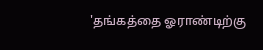'தங்கத்தை ஓராண்டிற்கு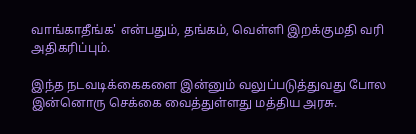வாங்காதீங்க' என்பதும், தங்கம், வெள்ளி இறக்குமதி வரி அதிகரிப்பும்.

இந்த நடவடிக்கைகளை இன்னும் வலுப்படுத்துவது போல இன்னொரு செக்கை வைத்துள்ளது மத்திய அரசு.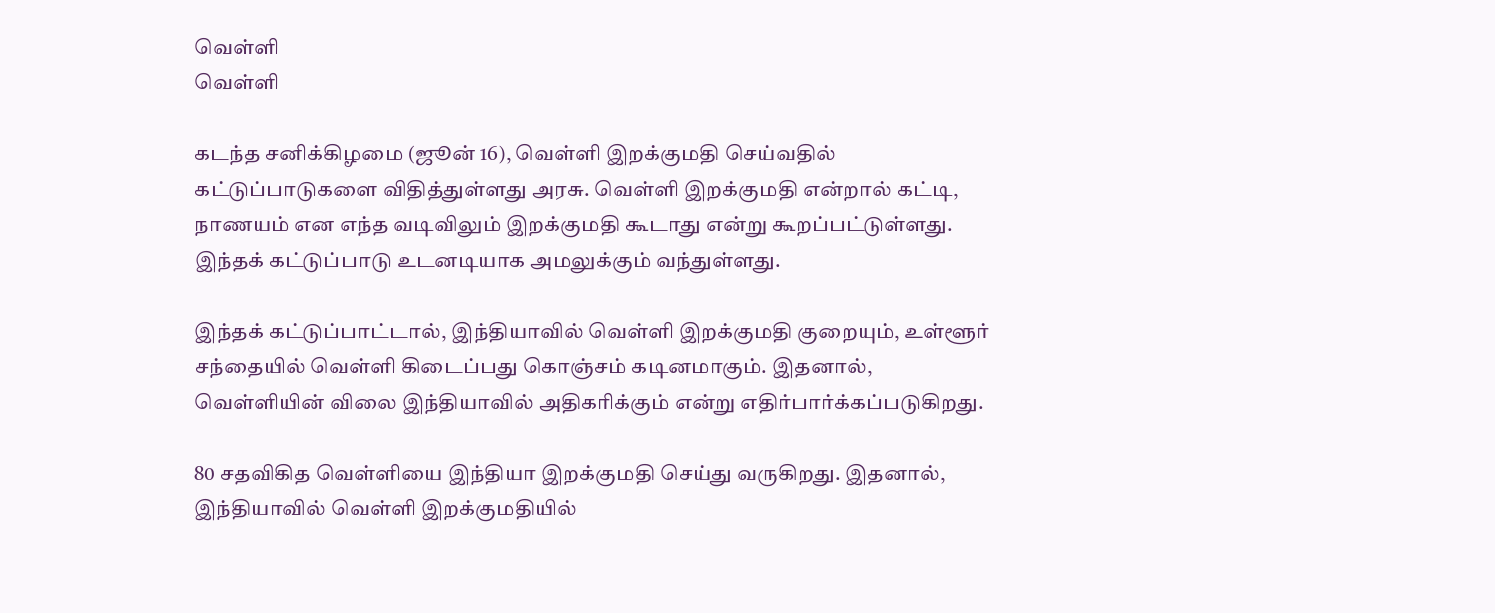வெள்ளி
வெள்ளி

கடந்த சனிக்கிழமை (ஜூன் 16), வெள்ளி இறக்குமதி செய்வதில் கட்டுப்பாடுகளை விதித்துள்ளது அரசு. வெள்ளி இறக்குமதி என்றால் கட்டி, நாணயம் என எந்த வடிவிலும் இறக்குமதி கூடாது என்று கூறப்பட்டுள்ளது. இந்தக் கட்டுப்பாடு உடனடியாக அமலுக்கும் வந்துள்ளது.

இந்தக் கட்டுப்பாட்டால், இந்தியாவில் வெள்ளி இறக்குமதி குறையும், உள்ளூர் சந்தையில் வெள்ளி கிடைப்பது கொஞ்சம் கடினமாகும். இதனால், வெள்ளியின் விலை இந்தியாவில் அதிகரிக்கும் என்று எதிர்பார்க்கப்படுகிறது.

80 சதவிகித வெள்ளியை இந்தியா இறக்குமதி செய்து வருகிறது. இதனால், இந்தியாவில் வெள்ளி இறக்குமதியில்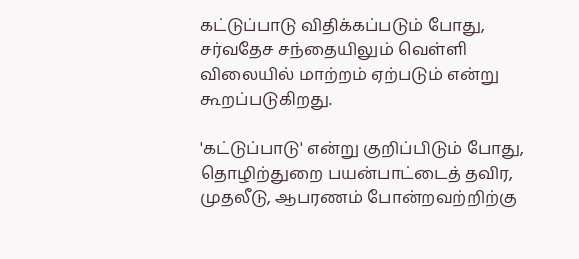கட்டுப்பாடு விதிக்கப்படும் போது, சர்வதேச சந்தையிலும் வெள்ளி விலையில் மாற்றம் ஏற்படும் என்று கூறப்படுகிறது.

'கட்டுப்பாடு' என்று குறிப்பிடும் போது, தொழிற்துறை பயன்பாட்டைத் தவிர, முதலீடு, ஆபரணம் போன்றவற்றிற்கு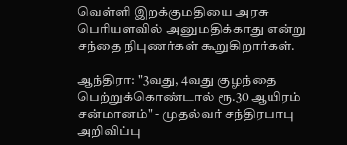வெள்ளி இறக்குமதியை அரசு பெரியளவில் அனுமதிக்காது என்று சந்தை நிபுணர்கள் கூறுகிறார்கள்.

ஆந்திரா: "3வது, 4வது குழந்தை பெற்றுக்கொண்டால் ரூ.30 ஆயிரம் சன்மானம்" - முதல்வர் சந்திரபாபு அறிவிப்பு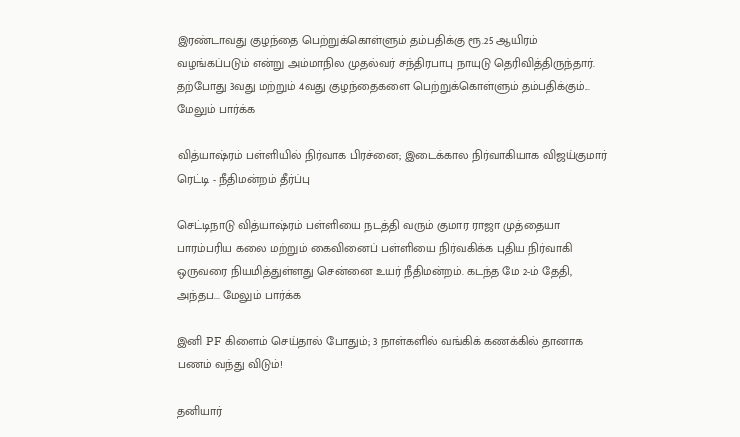இரண்டாவது குழந்தை பெற்றுக்கொள்ளும் தம்பதிக்கு ரூ.25 ஆயிரம் வழங்கப்படும் என்று அம்மாநில முதல்வர் சந்திரபாபு நாயுடு தெரிவித்திருந்தார். தற்போது 3வது மற்றும் 4வது குழந்தைகளை பெற்றுக்கொள்ளும் தம்பதிக்கும்... மேலும் பார்க்க

வித்யாஷ்ரம் பள்ளியில் நிர்வாக பிரச்னை; இடைக்கால நிர்வாகியாக விஜய்குமார் ரெட்டி - நீதிமன்றம் தீர்ப்பு

செட்டிநாடு வித்யாஷ்ரம் பள்ளியை நடத்தி வரும் குமார ராஜா முத்தையா பாரம்பரிய கலை மற்றும் கைவினைப் பள்ளியை நிர்வகிக்க புதிய நிர்வாகி ஒருவரை நியமித்துள்ளது சென்னை உயர் நீதிமன்றம். கடந்த மே 2-ம் தேதி, அந்தப... மேலும் பார்க்க

இனி PF கிளைம் செய்தால் போதும்; 3 நாள்களில் வங்கிக் கணக்கில் தானாக பணம் வந்து விடும்!

தனியார்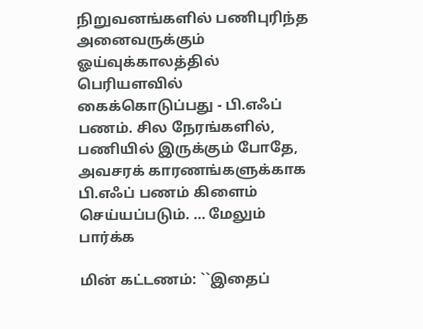நிறுவனங்களில் பணிபுரிந்த அனைவருக்கும் ஓய்வுக்காலத்தில் பெரியளவில் கைக்கொடுப்பது - பி.எஃப் பணம். சில நேரங்களில், பணியில் இருக்கும் போதே, அவசரக் காரணங்களுக்காக பி.எஃப் பணம் கிளைம் செய்யப்படும். ... மேலும் பார்க்க

மின் கட்டணம்: ``இதைப்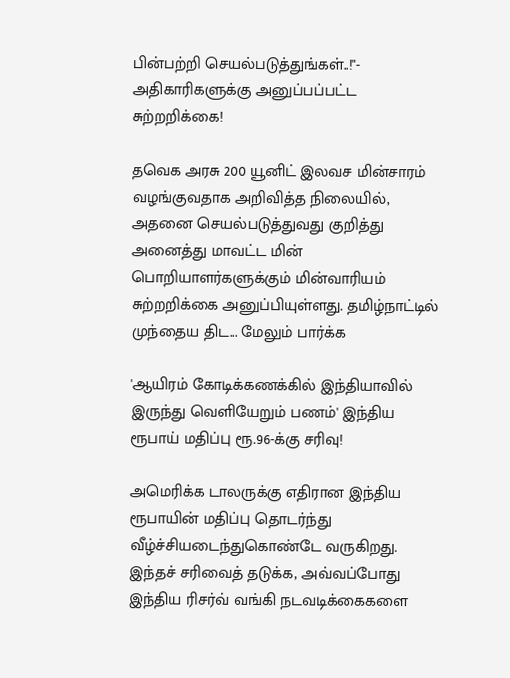பின்பற்றி செயல்படுத்துங்கள்..!"- அதிகாரிகளுக்கு அனுப்பப்பட்ட சுற்றறிக்கை!

தவெக அரசு 200 யூனிட் இலவச மின்சாரம் வழங்குவதாக அறிவித்த நிலையில், அதனை செயல்படுத்துவது குறித்து அனைத்து மாவட்ட மின் பொறியாளர்களுக்கும் மின்வாரியம் சுற்றறிக்கை அனுப்பியுள்ளது. தமிழ்நாட்டில் முந்தைய திட... மேலும் பார்க்க

'ஆயிரம் கோடிக்கணக்கில் இந்தியாவில் இருந்து வெளியேறும் பணம்' இந்திய ரூபாய் மதிப்பு ரூ.96-க்கு சரிவு!

அமெரிக்க டாலருக்கு எதிரான இந்திய ரூபாயின் மதிப்பு தொடர்ந்து வீழ்ச்சியடைந்துகொண்டே வருகிறது. இந்தச் சரிவைத் தடுக்க, அவ்வப்போது இந்திய ரிசர்வ் வங்கி நடவடிக்கைகளை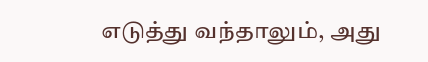எடுத்து வந்தாலும், அது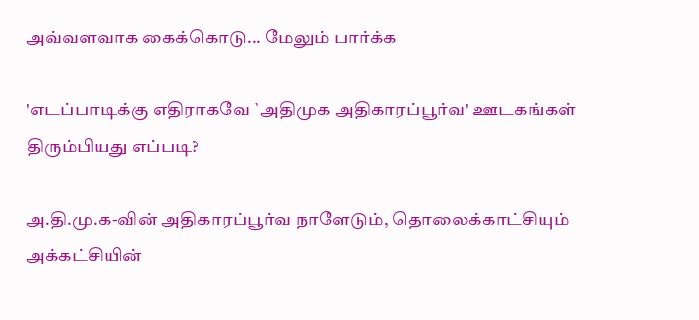அவ்வளவாக கைக்கொடு... மேலும் பார்க்க

'எடப்பாடிக்கு எதிராகவே `அதிமுக அதிகாரப்பூர்வ' ஊடகங்கள் திரும்பியது எப்படி?

அ.தி.மு.க-வின் அதிகாரப்பூர்வ நாளேடும், தொலைக்காட்சியும் அக்கட்சியின்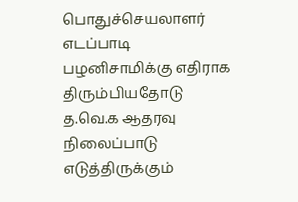பொதுச்செயலாளர் எடப்பாடி பழனிசாமிக்கு எதிராக திரும்பியதோடு த.வெ.க ஆதரவு நிலைப்பாடு எடுத்திருக்கும்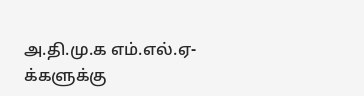அ.தி.மு.க எம்.எல்.ஏ-க்களுக்கு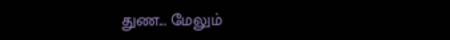துண... மேலும்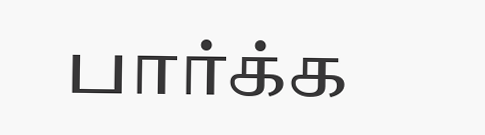பார்க்க